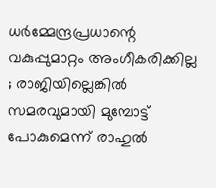ധര്‍മ്മേന്ദ്രപ്രധാന്റെ വകുപ്പുമാറ്റം അംഗീകരിക്കില്ല ; രാജിയില്ലെങ്കില്‍ സമരവുമായി മുമ്പോട്ട് പോകുമെന്ന് രാഹുല്‍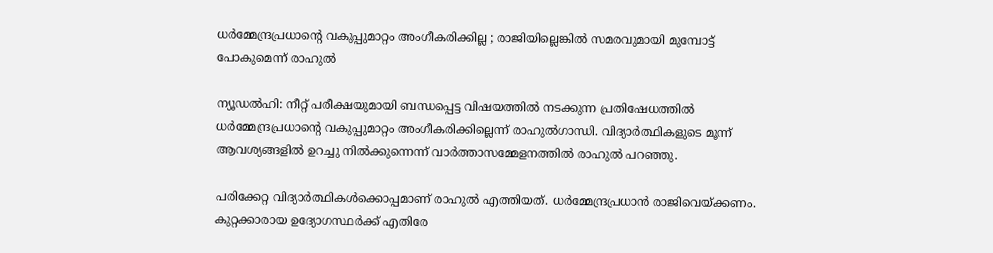ധര്‍മ്മേന്ദ്രപ്രധാന്റെ വകുപ്പുമാറ്റം അംഗീകരിക്കില്ല ; രാജിയില്ലെങ്കില്‍ സമരവുമായി മുമ്പോട്ട് പോകുമെന്ന് രാഹുല്‍

ന്യൂഡല്‍ഹി: നീറ്റ് പരീക്ഷയുമായി ബന്ധപ്പെട്ട വിഷയത്തില്‍ നടക്കുന്ന പ്രതിഷേധത്തില്‍ ധര്‍മ്മേന്ദ്രപ്രധാന്റെ വകുപ്പുമാറ്റം അംഗീകരിക്കില്ലെന്ന് രാഹുല്‍ഗാന്ധി. വിദ്യാര്‍ത്ഥികളുടെ മൂന്ന് ആവശ്യങ്ങളില്‍ ഉറച്ചു നില്‍ക്കുന്നെന്ന് വാര്‍ത്താസമ്മേളനത്തില്‍ രാഹുല്‍ പറഞ്ഞു.

പരിക്കേറ്റ വിദ്യാര്‍ത്ഥികള്‍ക്കൊപ്പമാണ് രാഹുല്‍ എത്തിയത്. ധര്‍മ്മേന്ദ്രപ്രധാന്‍ രാജിവെയ്ക്കണം. കുറ്റക്കാരായ ഉദ്യോഗസ്ഥര്‍ക്ക് എതിരേ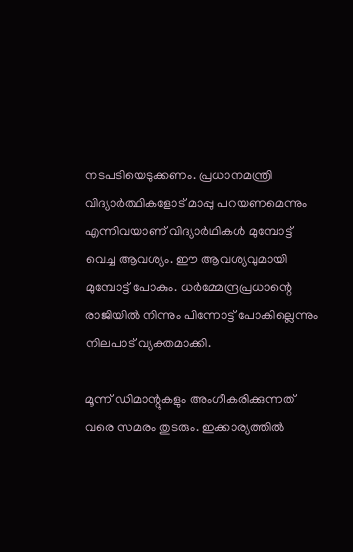നടപടിയെടുക്കണം. പ്രധാനമന്ത്രി വിദ്യാര്‍ത്ഥികളോട് മാപ്പു പറയണമെന്നും എന്നിവയാണ് വിദ്യാര്‍ഥികള്‍ മുമ്പോട്ട് വെച്ച ആവശ്യം. ഈ ആവശ്യവുമായി മുമ്പോട്ട് പോകും. ധര്‍മ്മേന്ദ്രപ്രധാന്റെ രാജിയില്‍ നിന്നും പിന്നോട്ട് പോകില്ലെന്നും നിലപാട് വ്യക്തമാക്കി.

മൂന്ന് ഡിമാന്റുകളും അംഗീകരിക്കുന്നത് വരെ സമരം തുടരും. ഇക്കാര്യത്തില്‍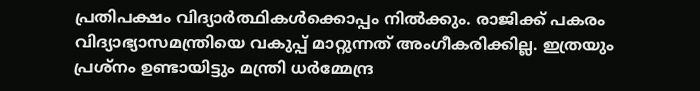പ്രതിപക്ഷം വിദ്യാര്‍ത്ഥികള്‍ക്കൊപ്പം നില്‍ക്കും. രാജിക്ക് പകരം വിദ്യാഭ്യാസമന്ത്രിയെ വകുപ്പ് മാറ്റുന്നത് അംഗീകരിക്കില്ല. ഇത്രയും പ്രശ്‌നം ഉണ്ടായിട്ടും മന്ത്രി ധര്‍മ്മേന്ദ്ര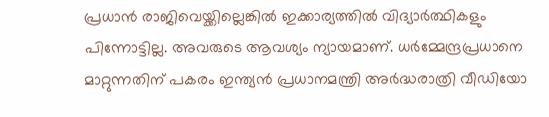പ്രധാന്‍ രാജിവെയ്ക്കില്ലെങ്കില്‍ ഇക്കാര്യത്തില്‍ വിദ്യാര്‍ത്ഥികളും പിന്നോട്ടില്ല. അവരുടെ ആവശ്യം ന്യായമാണ്. ധര്‍മ്മേന്ദ്രപ്രധാനെ മാറ്റുന്നതിന് പകരം ഇന്ത്യന്‍ പ്രധാനമന്ത്രി അര്‍ദ്ധരാത്രി വീഡിയോ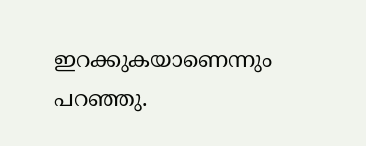ഇറക്കുകയാണെന്നും പറഞ്ഞു.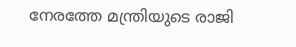നേരത്തേ മന്ത്രിയുടെ രാജി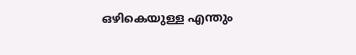ഒഴികെയുള്ള എന്തും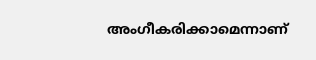അംഗീകരിക്കാമെന്നാണ്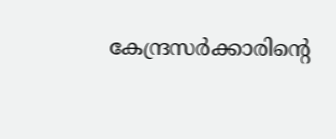കേന്ദ്രസര്‍ക്കാരിന്റെ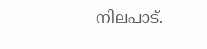നിലപാട്.